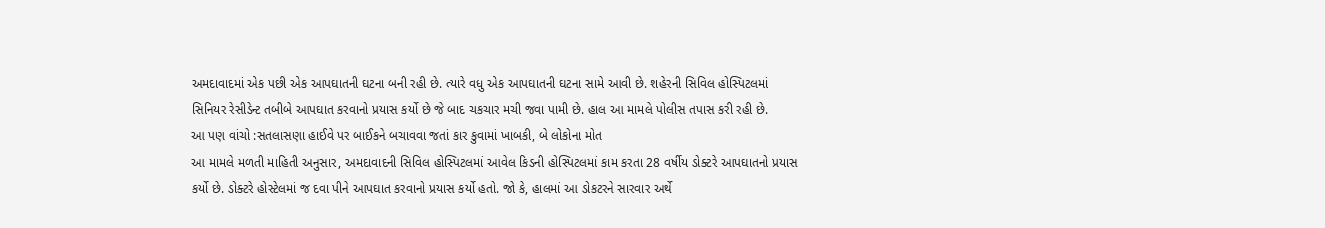અમદાવાદમાં એક પછી એક આપઘાતની ઘટના બની રહી છે. ત્યારે વધુ એક આપઘાતની ઘટના સામે આવી છે. શહેરની સિવિલ હોસ્પિટલમાં સિનિયર રેસીડેન્ટ તબીબે આપઘાત કરવાનો પ્રયાસ કર્યો છે જે બાદ ચકચાર મચી જવા પામી છે. હાલ આ મામલે પોલીસ તપાસ કરી રહી છે.
આ પણ વાંચો :સતલાસણા હાઈવે પર બાઈકને બચાવવા જતાં કાર કુવામાં ખાબકી, બે લોકોના મોત
આ મામલે મળતી માહિતી અનુસાર, અમદાવાદની સિવિલ હોસ્પિટલમાં આવેલ કિડની હોસ્પિટલમાં કામ કરતા 28 વર્ષીય ડોક્ટરે આપઘાતનો પ્રયાસ કર્યો છે. ડોક્ટરે હોસ્ટેલમાં જ દવા પીને આપઘાત કરવાનો પ્રયાસ કર્યો હતો. જો કે, હાલમાં આ ડોકટરને સારવાર અર્થે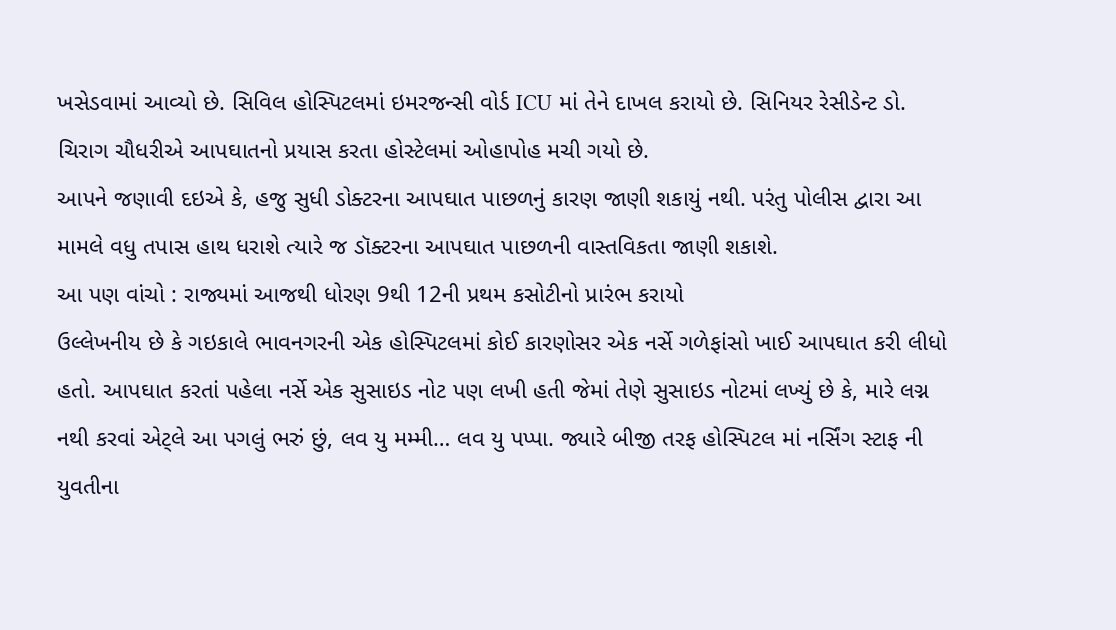ખસેડવામાં આવ્યો છે. સિવિલ હોસ્પિટલમાં ઇમરજન્સી વોર્ડ ICU માં તેને દાખલ કરાયો છે. સિનિયર રેસીડેન્ટ ડો. ચિરાગ ચૌધરીએ આપઘાતનો પ્રયાસ કરતા હોસ્ટેલમાં ઓહાપોહ મચી ગયો છે.
આપને જણાવી દઇએ કે, હજુ સુધી ડોક્ટરના આપઘાત પાછળનું કારણ જાણી શકાયું નથી. પરંતુ પોલીસ દ્વારા આ મામલે વધુ તપાસ હાથ ધરાશે ત્યારે જ ડૉક્ટરના આપઘાત પાછળની વાસ્તવિકતા જાણી શકાશે.
આ પણ વાંચો : રાજ્યમાં આજથી ધોરણ 9થી 12ની પ્રથમ કસોટીનો પ્રારંભ કરાયો
ઉલ્લેખનીય છે કે ગઇકાલે ભાવનગરની એક હોસ્પિટલમાં કોઈ કારણોસર એક નર્સે ગળેફાંસો ખાઈ આપઘાત કરી લીધો હતો. આપઘાત કરતાં પહેલા નર્સે એક સુસાઇડ નોટ પણ લખી હતી જેમાં તેણે સુસાઇડ નોટમાં લખ્યું છે કે, મારે લગ્ન નથી કરવાં એટ્લે આ પગલું ભરું છું, લવ યુ મમ્મી… લવ યુ પપ્પા. જ્યારે બીજી તરફ હોસ્પિટલ માં નર્સિંગ સ્ટાફ ની યુવતીના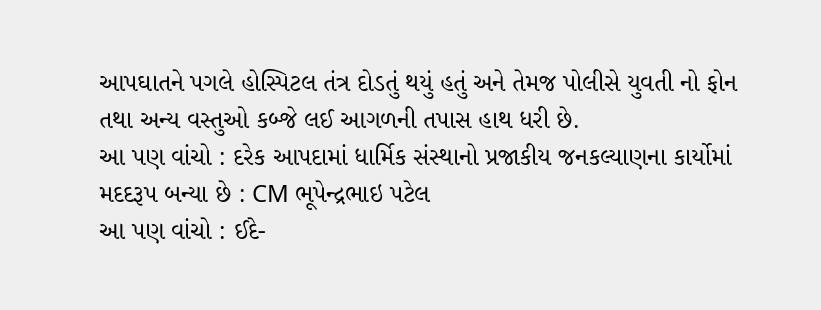આપઘાતને પગલે હોસ્પિટલ તંત્ર દોડતું થયું હતું અને તેમજ પોલીસે યુવતી નો ફોન તથા અન્ય વસ્તુઓ કબ્જે લઈ આગળની તપાસ હાથ ધરી છે.
આ પણ વાંચો : દરેક આપદામાં ધાર્મિક સંસ્થાનો પ્રજાકીય જનકલ્યાણના કાર્યોમાં મદદરૂપ બન્યા છે : CM ભૂપેન્દ્રભાઇ પટેલ
આ પણ વાંચો : ઈદે-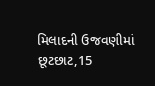મિલાદની ઉજવણીમાં છૂટછાટ,15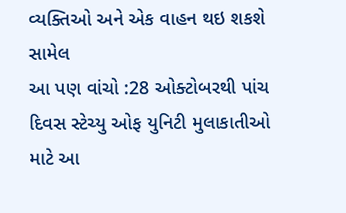વ્યક્તિઓ અને એક વાહન થઇ શકશે સામેલ
આ પણ વાંચો :28 ઓક્ટોબરથી પાંચ દિવસ સ્ટેચ્યુ ઓફ યુનિટી મુલાકાતીઓ માટે આ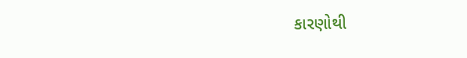કારણોથી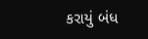કરાયું બંધ